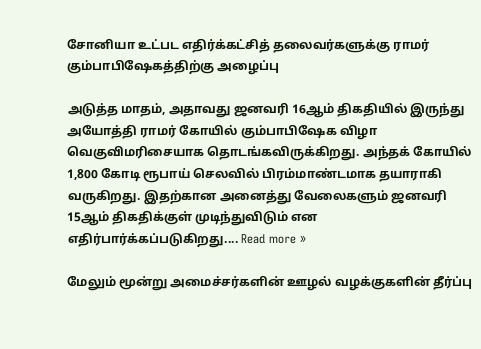சோனியா உட்பட எதிர்க்கட்சித் தலைவர்களுக்கு ராமர் கும்பாபிஷேகத்திற்கு அழைப்பு

அடுத்த மாதம், அதாவது ஜனவரி 16ஆம் திகதியில் இருந்து அயோத்தி ராமர் கோயில் கும்பாபிஷேக விழா வெகுவிமரிசையாக தொடங்கவிருக்கிறது. அந்தக் கோயில் 1,800 கோடி ரூபாய் செலவில் பிரம்மாண்டமாக தயாராகி வருகிறது. இதற்கான அனைத்து வேலைகளும் ஜனவரி 15ஆம் திகதிக்குள் முடிந்துவிடும் என எதிர்பார்க்கப்படுகிறது.... Read more »

மேலும் மூன்று அமைச்சர்களின் ஊழல் வழக்குகளின் தீர்ப்பு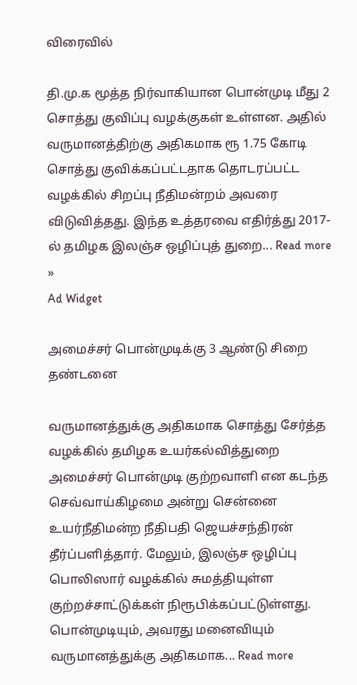விரைவில்

தி.மு.க மூத்த நிர்வாகியான பொன்முடி மீது 2 சொத்து குவிப்பு வழக்குகள் உள்ளன. அதில் வருமானத்திற்கு அதிகமாக ரூ 1.75 கோடி சொத்து குவிக்கப்பட்டதாக தொடரப்பட்ட வழக்கில் சிறப்பு நீதிமன்றம் அவரை விடுவித்தது. இந்த உத்தரவை எதிர்த்து 2017-ல் தமிழக இலஞ்ச ஒழிப்புத் துறை... Read more »
Ad Widget

அமைச்சர் பொன்முடிக்கு 3 ஆண்டு சிறை தண்டனை

வருமானத்துக்கு அதிகமாக சொத்து சேர்த்த வழக்கில் தமிழக உயர்கல்வித்துறை அமைச்சர் பொன்முடி குற்றவாளி என கடந்த செவ்வாய்கிழமை அன்று சென்னை உயர்நீதிமன்ற நீதிபதி ஜெயச்சந்திரன் தீர்ப்பளித்தார். மேலும், இலஞ்ச ஒழிப்பு பொலிஸார் வழக்கில் சுமத்தியுள்ள குற்றச்சாட்டுக்கள் நிரூபிக்கப்பட்டுள்ளது. பொன்முடியும், அவரது மனைவியும் வருமானத்துக்கு அதிகமாக... Read more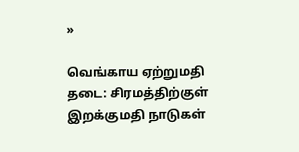»

வெங்காய ஏற்றுமதி தடை: சிரமத்திற்குள் இறக்குமதி நாடுகள்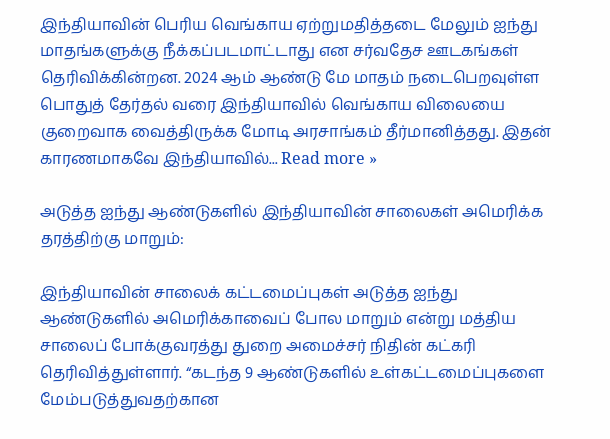இந்தியாவின் பெரிய வெங்காய ஏற்றுமதித்தடை மேலும் ஐந்து மாதங்களுக்கு நீக்கப்படமாட்டாது என சர்வதேச ஊடகங்கள் தெரிவிக்கின்றன. 2024 ஆம் ஆண்டு மே மாதம் நடைபெறவுள்ள பொதுத் தேர்தல் வரை இந்தியாவில் வெங்காய விலையை குறைவாக வைத்திருக்க மோடி அரசாங்கம் தீர்மானித்தது. இதன் காரணமாகவே இந்தியாவில்... Read more »

அடுத்த ஐந்து ஆண்டுகளில் இந்தியாவின் சாலைகள் அமெரிக்க தரத்திற்கு மாறும்:

இந்தியாவின் சாலைக் கட்டமைப்புகள் அடுத்த ஐந்து ஆண்டுகளில் அமெரிக்காவைப் போல மாறும் என்று மத்திய சாலைப் போக்குவரத்து துறை அமைச்சர் நிதின் கட்கரி தெரிவித்துள்ளார். “கடந்த 9 ஆண்டுகளில் உள்கட்டமைப்புகளை மேம்படுத்துவதற்கான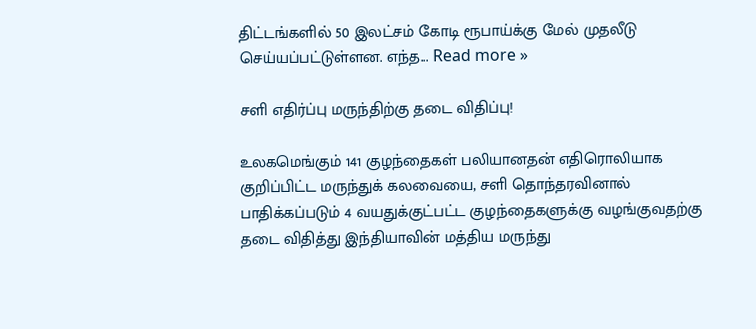திட்டங்களில் 50 இலட்சம் கோடி ரூபாய்க்கு மேல் முதலீடு செய்யப்பட்டுள்ளன. எந்த... Read more »

சளி எதிர்ப்பு மருந்திற்கு தடை விதிப்பு!

உலகமெங்கும் 141 குழந்தைகள் பலியானதன் எதிரொலியாக குறிப்பிட்ட மருந்துக் கலவையை, சளி தொந்தரவினால் பாதிக்கப்படும் 4 வயதுக்குட்பட்ட குழந்தைகளுக்கு வழங்குவதற்கு தடை விதித்து இந்தியாவின் மத்திய மருந்து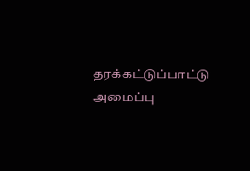தரக்கட்டுப்பாட்டு அமைப்பு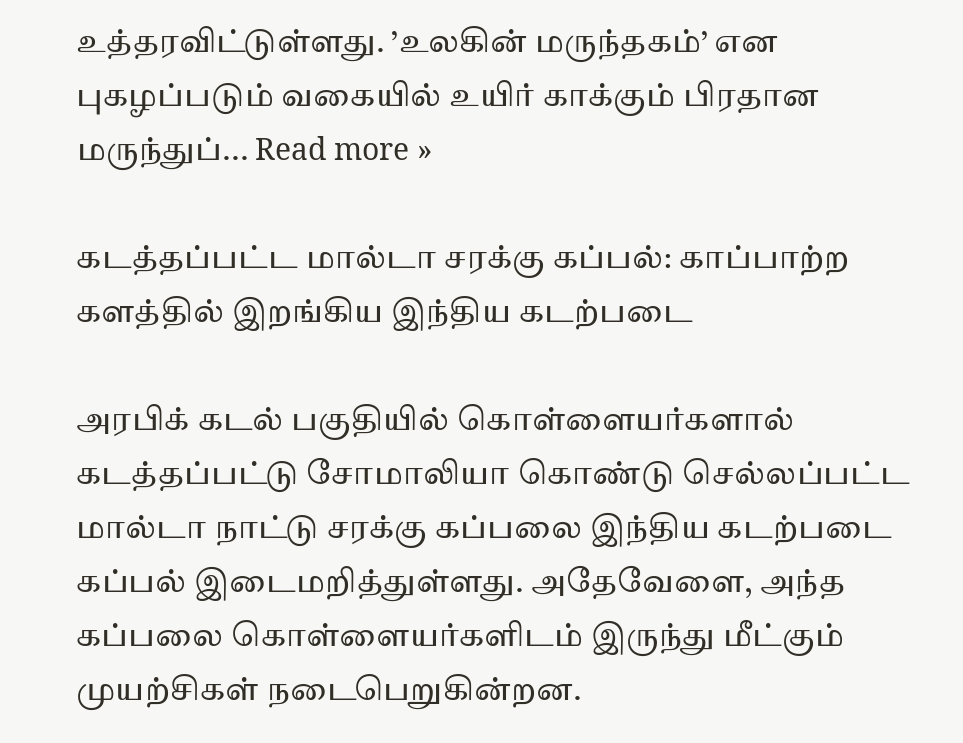உத்தரவிட்டுள்ளது. ’உலகின் மருந்தகம்’ என புகழப்படும் வகையில் உயிர் காக்கும் பிரதான மருந்துப்... Read more »

கடத்தப்பட்ட மால்டா சரக்கு கப்பல்: காப்பாற்ற களத்தில் இறங்கிய இந்திய கடற்படை

அரபிக் கடல் பகுதியில் கொள்ளையர்களால் கடத்தப்பட்டு சோமாலியா கொண்டு செல்லப்பட்ட மால்டா நாட்டு சரக்கு கப்பலை இந்திய கடற்படை கப்பல் இடைமறித்துள்ளது. அதேவேளை, அந்த கப்பலை கொள்ளையர்களிடம் இருந்து மீட்கும் முயற்சிகள் நடைபெறுகின்றன.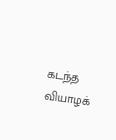கடந்த வியாழக்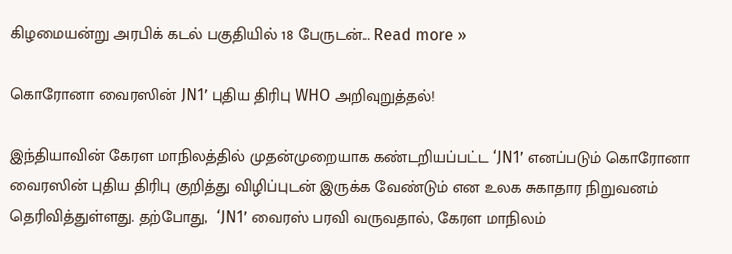கிழமையன்று அரபிக் கடல் பகுதியில் 18 பேருடன்... Read more »

கொரோனா வைரஸின் JN1’ புதிய திரிபு WHO அறிவுறுத்தல்!

இந்தியாவின் கேரள மாநிலத்தில் முதன்முறையாக கண்டறியப்பட்ட ‘JN1’ எனப்படும் கொரோனா வைரஸின் புதிய திரிபு குறித்து விழிப்புடன் இருக்க வேண்டும் என உலக சுகாதார நிறுவனம் தெரிவித்துள்ளது. தற்போது,  ‘JN1’ வைரஸ் பரவி வருவதால், கேரள மாநிலம்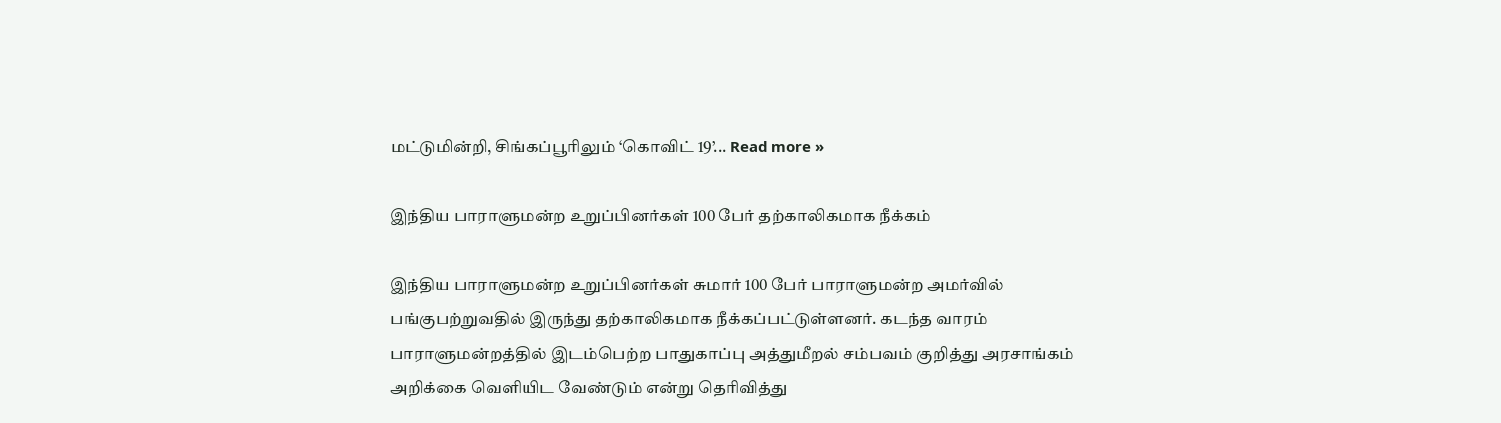மட்டுமின்றி, சிங்கப்பூரிலும் ‘கொவிட் 19’... Read more »

இந்திய பாராளுமன்ற உறுப்பினர்கள் 100 பேர் தற்காலிகமாக நீக்கம்

இந்திய பாராளுமன்ற உறுப்பினர்கள் சுமார் 100 பேர் பாராளுமன்ற அமர்வில் பங்குபற்றுவதில் இருந்து தற்காலிகமாக நீக்கப்பட்டுள்ளனர். கடந்த வாரம் பாராளுமன்றத்தில் இடம்பெற்ற பாதுகாப்பு அத்துமீறல் சம்பவம் குறித்து அரசாங்கம் அறிக்கை வெளியிட வேண்டும் என்று தெரிவித்து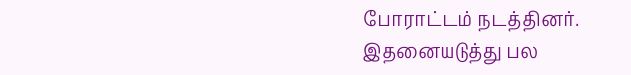போராட்டம் நடத்தினர். இதனையடுத்து பல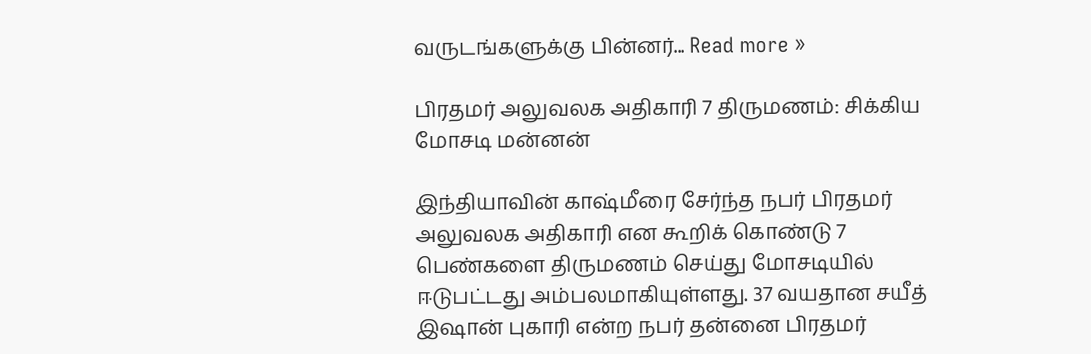வருடங்களுக்கு பின்னர்... Read more »

பிரதமர் அலுவலக அதிகாரி 7 திருமணம்: சிக்கிய மோசடி மன்னன்

இந்தியாவின் காஷ்மீரை சேர்ந்த நபர் பிரதமர் அலுவலக அதிகாரி என கூறிக் கொண்டு 7 பெண்களை திருமணம் செய்து மோசடியில் ஈடுபட்டது அம்பலமாகியுள்ளது. 37 வயதான சயீத் இஷான் புகாரி என்ற நபர் தன்னை பிரதமர்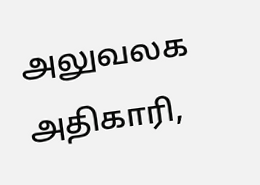அலுவலக அதிகாரி,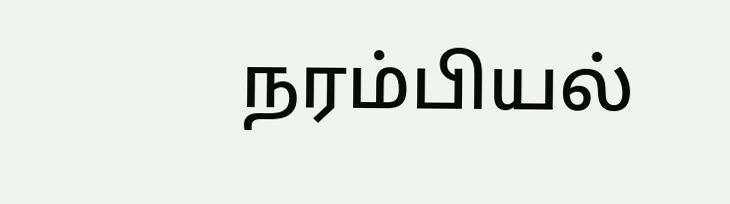நரம்பியல்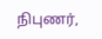நிபுணர்,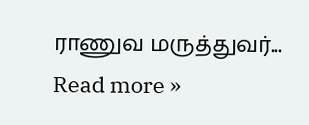ராணுவ மருத்துவர்... Read more »